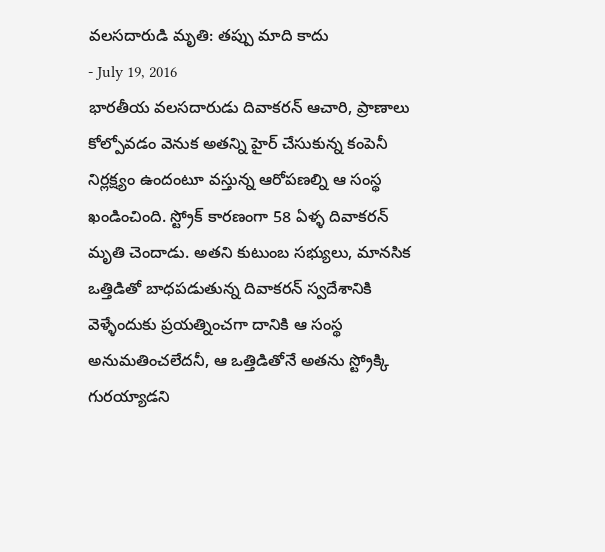వలసదారుడి మృతి: తప్పు మాది కాదు
- July 19, 2016
భారతీయ వలసదారుడు దివాకరన్ ఆచారి, ప్రాణాలు కోల్పోవడం వెనుక అతన్ని హైర్ చేసుకున్న కంపెనీ నిర్లక్ష్యం ఉందంటూ వస్తున్న ఆరోపణల్ని ఆ సంస్థ ఖండించింది. స్ట్రోక్ కారణంగా 58 ఏళ్ళ దివాకరన్ మృతి చెందాడు. అతని కుటుంబ సభ్యులు, మానసిక ఒత్తిడితో బాధపడుతున్న దివాకరన్ స్వదేశానికి వెళ్ళేందుకు ప్రయత్నించగా దానికి ఆ సంస్థ అనుమతించలేదనీ, ఆ ఒత్తిడితోనే అతను స్ట్రోక్కి గురయ్యాడని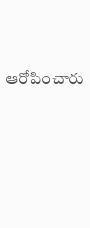ఆరోపించారు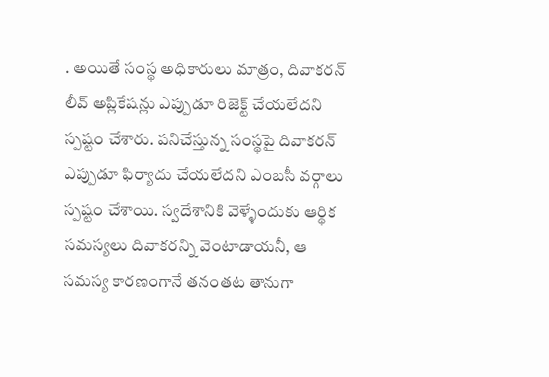. అయితే సంస్థ అధికారులు మాత్రం, దివాకరన్ లీవ్ అప్లికేషన్లు ఎప్పుడూ రిజెక్ట్ చేయలేదని స్పష్టం చేశారు. పనిచేస్తున్న సంస్థపై దివాకరన్ ఎప్పుడూ ఫిర్యాదు చేయలేదని ఎంబసీ వర్గాలు స్పష్టం చేశాయి. స్వదేశానికి వెళ్ళేందుకు ఆర్థిక సమస్యలు దివాకరన్ని వెంటాడాయనీ, ఆ సమస్య కారణంగానే తనంతట తానుగా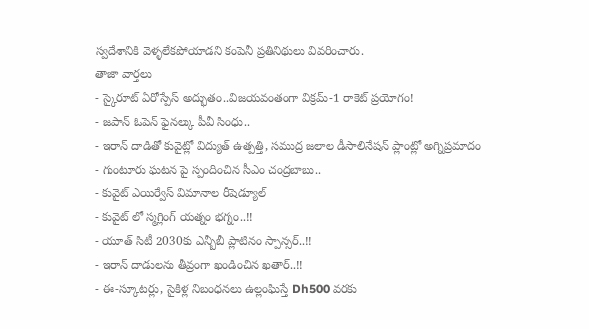స్వదేశానికి వెళ్ళలేకపోయాడని కంపెనీ ప్రతినిథులు వివరించారు.
తాజా వార్తలు
- స్కైరూట్ ఏరోస్పేస్ అద్భుతం..విజయవంతంగా విక్రమ్-1 రాకెట్ ప్రయోగం!
- జపాన్ ఓపెన్ ఫైనల్కు పీవీ సింధు..
- ఇరాన్ దాడితో కువైట్లో విద్యుత్ ఉత్పత్తి, సముద్ర జలాల డీసాలినేషన్ ప్లాంట్లో అగ్నిప్రమాదం
- గుంటూరు ఘటన పై స్పందించిన సీఎం చంద్రబాబు..
- కువైట్ ఎయిర్వేస్ విమానాల రీషెడ్యూల్
- కువైట్ లో స్మగ్లింగ్ యత్నం భగ్నం..!!
- యూత్ సిటీ 2030కు ఎన్బీబీ ప్లాటినం స్పాన్సర్..!!
- ఇరాన్ దాడులను తీవ్రంగా ఖండించిన ఖతార్..!!
- ఈ-స్కూటర్లు, సైకిళ్ల నిబంధనలు ఉల్లంఘిస్తే Dh500 వరకు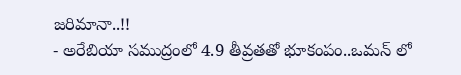జరిమానా..!!
- అరేబియా సముద్రంలో 4.9 తీవ్రతతో భూకంపం..ఒమన్ లో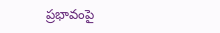ప్రభావంపై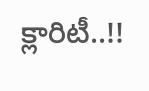క్లారిటీ..!!